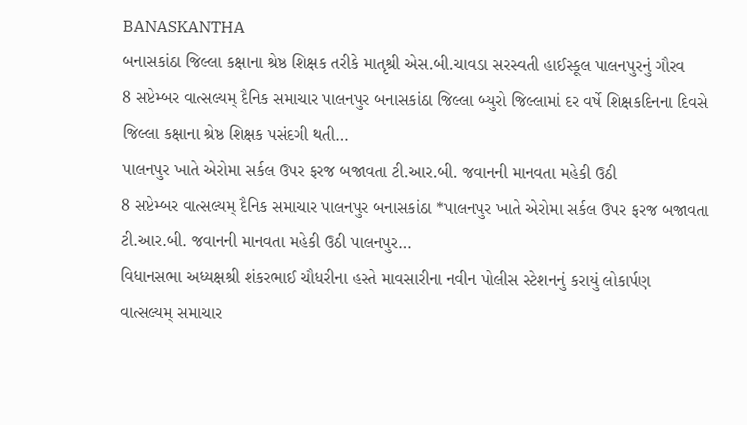BANASKANTHA
બનાસકાંઠા જિલ્લા કક્ષાના શ્રેષ્ઠ શિક્ષક તરીકે માતૃશ્રી એસ.બી.ચાવડા સરસ્વતી હાઈસ્કૂલ પાલનપુરનું ગૌરવ
8 સપ્ટેમ્બર વાત્સલ્યમ્ દૈનિક સમાચાર પાલનપુર બનાસકાંઠા જિલ્લા બ્યુરો જિલ્લામાં દર વર્ષે શિક્ષકદિનના દિવસે જિલ્લા કક્ષાના શ્રેષ્ઠ શિક્ષક પસંદગી થતી…
પાલનપુર ખાતે એરોમા સર્કલ ઉપર ફરજ બજાવતા ટી.આર.બી. જવાનની માનવતા મહેકી ઉઠી
8 સપ્ટેમ્બર વાત્સલ્યમ્ દૈનિક સમાચાર પાલનપુર બનાસકાંઠા *પાલનપુર ખાતે એરોમા સર્કલ ઉપર ફરજ બજાવતા ટી.આર.બી. જવાનની માનવતા મહેકી ઉઠી પાલનપુર…
વિધાનસભા અધ્યક્ષશ્રી શંકરભાઈ ચૌધરીના હસ્તે માવસારીના નવીન પોલીસ સ્ટેશનનું કરાયું લોકાર્પણ
વાત્સલ્યમ્ સમાચાર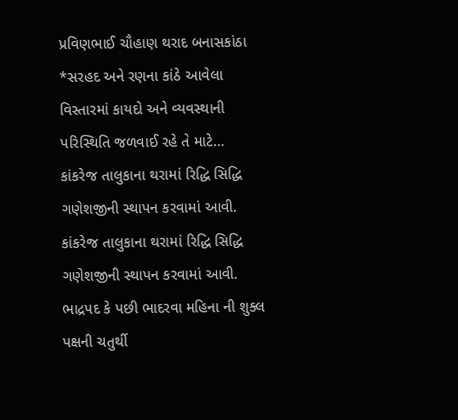પ્રવિણભાઈ ચૌહાણ થરાદ બનાસકાંઠા *સરહદ અને રણના કાંઠે આવેલા વિસ્તારમાં કાયદો અને વ્યવસ્થાની પરિસ્થિતિ જળવાઈ રહે તે માટે…
કાંકરેજ તાલુકાના થરામાં રિદ્ધિ સિદ્ધિ ગણેશજીની સ્થાપન કરવામાં આવી.
કાંકરેજ તાલુકાના થરામાં રિદ્ધિ સિદ્ધિ ગણેશજીની સ્થાપન કરવામાં આવી. ભાદ્રપદ કે પછી ભાદરવા મહિના ની શુક્લ પક્ષની ચતુર્થી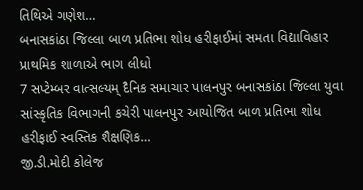તિથિએ ગણેશ…
બનાસકાંઠા જિલ્લા બાળ પ્રતિભા શોધ હરીફાઈમાં સમતા વિદ્યાવિહાર પ્રાથમિક શાળાએ ભાગ લીધો
7 સપ્ટેમ્બર વાત્સલ્યમ્ દૈનિક સમાચાર પાલનપુર બનાસકાંઠા જિલ્લા યુવા સાંસ્કૃતિક વિભાગની કચેરી પાલનપુર આયોજિત બાળ પ્રતિભા શોધ હરીફાઈ સ્વસ્તિક શૈક્ષણિક…
જી.ડી.મોદી કોલેજ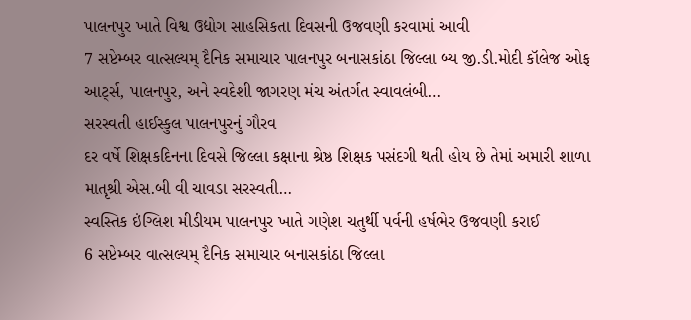પાલનપુર ખાતે વિશ્વ ઉદ્યોગ સાહસિકતા દિવસની ઉજવણી કરવામાં આવી
7 સપ્ટેમ્બર વાત્સલ્યમ્ દૈનિક સમાચાર પાલનપુર બનાસકાંઠા જિલ્લા બ્ય જી.ડી.મોદી કૉલેજ ઓફ આર્ટ્સ, પાલનપુર, અને સ્વદેશી જાગરણ મંચ અંતર્ગત સ્વાવલંબી…
સરસ્વતી હાઈસ્કુલ પાલનપુરનું ગૌરવ
દર વર્ષે શિક્ષકદિનના દિવસે જિલ્લા કક્ષાના શ્રેષ્ઠ શિક્ષક પસંદગી થતી હોય છે તેમાં અમારી શાળા માતૃશ્રી એસ.બી વી ચાવડા સરસ્વતી…
સ્વસ્તિક ઇંગ્લિશ મીડીયમ પાલનપુર ખાતે ગણેશ ચતુર્થી પર્વની હર્ષભેર ઉજવણી કરાઈ
6 સપ્ટેમ્બર વાત્સલ્યમ્ દૈનિક સમાચાર બનાસકાંઠા જિલ્લા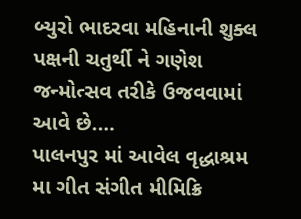બ્યુરો ભાદરવા મહિનાની શુક્લ પક્ષની ચતુર્થી ને ગણેશ જન્મોત્સવ તરીકે ઉજવવામાં આવે છે.…
પાલનપુર માં આવેલ વૃદ્ધાશ્રમ મા ગીત સંગીત મીમિક્રિ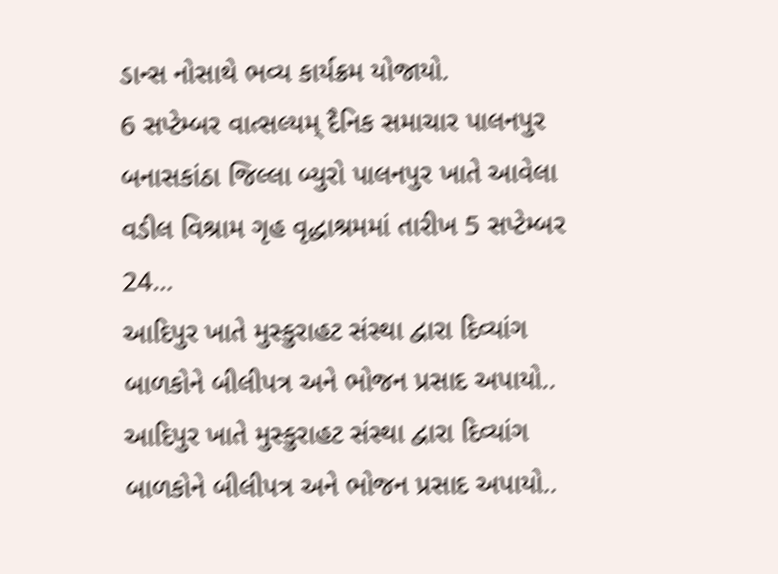ડાન્સ નોસાથે ભવ્ય કાર્યક્રમ યોજાયો.
6 સપ્ટેમ્બર વાત્સલ્યમ્ દૈનિક સમાચાર પાલનપુર બનાસકાંઠા જિલ્લા બ્યુરો પાલનપુર ખાતે આવેલા વડીલ વિશ્રામ ગૃહ વૃદ્ધાશ્રમમાં તારીખ 5 સપ્ટેમ્બર 24…
આદિપુર ખાતે મુસ્કુરાહટ સંસ્થા દ્વારા દિવ્યાંગ બાળકોને બીલીપત્ર અને ભોજન પ્રસાદ અપાયો..
આદિપુર ખાતે મુસ્કુરાહટ સંસ્થા દ્વારા દિવ્યાંગ બાળકોને બીલીપત્ર અને ભોજન પ્રસાદ અપાયો..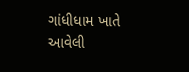ગાંધીધામ ખાતે આવેલી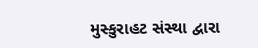મુસ્કુરાહટ સંસ્થા દ્વારા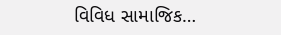વિવિધ સામાજિક…